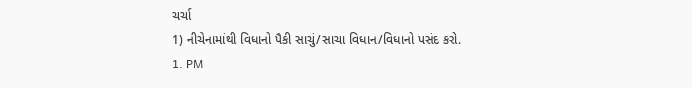ચર્ચા
1) નીચેનામાંથી વિધાનો પૈકી સાચું/સાચા વિધાન/વિધાનો પસંદ કરો.
1. PM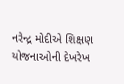નરેન્દ્ર મોદીએ શિક્ષણ યોજનાઓની દેખરેખ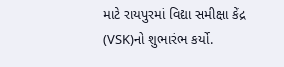માટે રાયપુરમાં વિદ્યા સમીક્ષા કેંદ્ર (VSK)નો શુભારંભ કર્યો.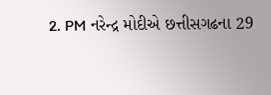2. PM નરેન્દ્ર મોદીએ છત્તીસગઢના 29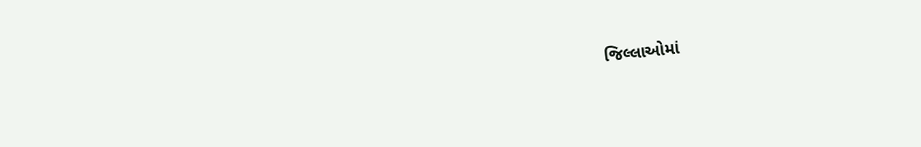જિલ્લાઓમાં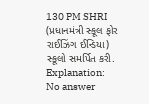130 PM SHRI (પ્રધાનમંત્રી સ્કૂલ ફોર રાઈઝિંગ ઈન્ડિયા) સ્કૂલો સમર્પિત કરી.
Explanation:
No answer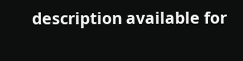description available for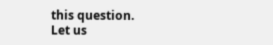this question.
Let us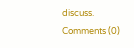discuss.
Comments (0)